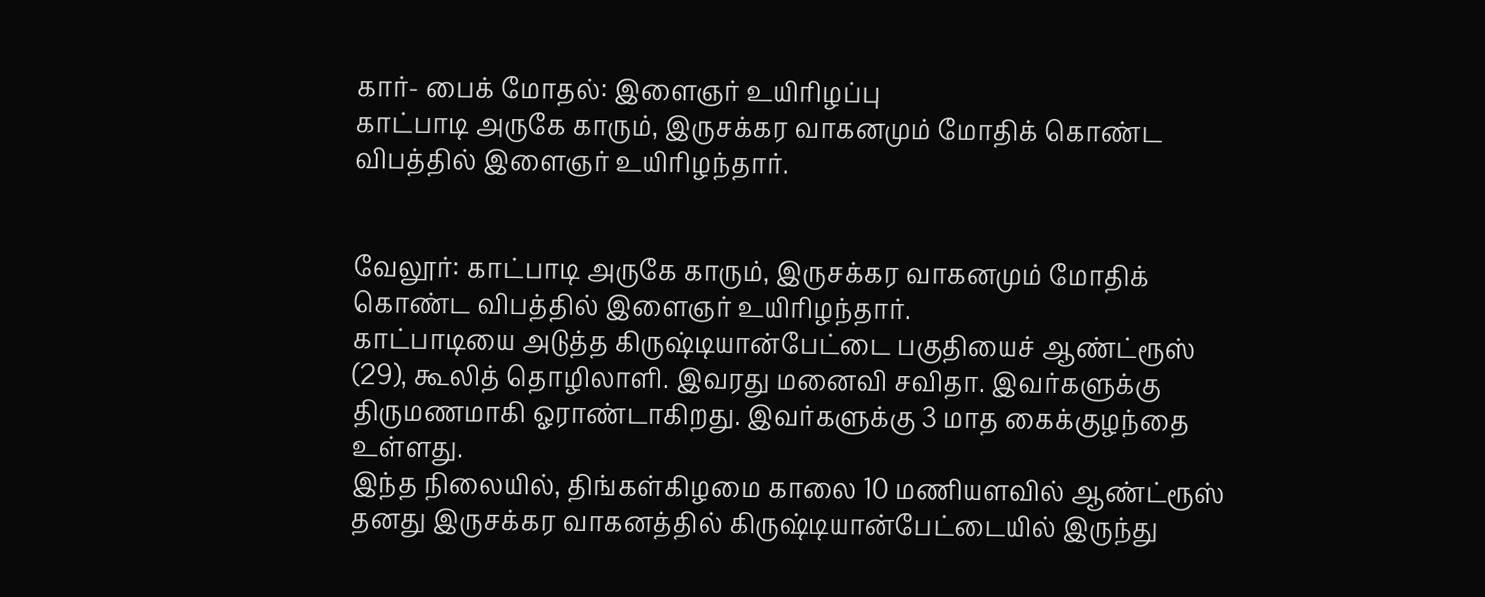கார்- பைக் மோதல்: இளைஞர் உயிரிழப்பு
காட்பாடி அருகே காரும், இருசக்கர வாகனமும் மோதிக் கொண்ட விபத்தில் இளைஞர் உயிரிழந்தார்.


வேலூர்: காட்பாடி அருகே காரும், இருசக்கர வாகனமும் மோதிக் கொண்ட விபத்தில் இளைஞர் உயிரிழந்தார்.
காட்பாடியை அடுத்த கிருஷ்டியான்பேட்டை பகுதியைச் ஆண்ட்ரூஸ் (29), கூலித் தொழிலாளி. இவரது மனைவி சவிதா. இவர்களுக்கு திருமணமாகி ஓராண்டாகிறது. இவர்களுக்கு 3 மாத கைக்குழந்தை உள்ளது.
இந்த நிலையில், திங்கள்கிழமை காலை 10 மணியளவில் ஆண்ட்ரூஸ் தனது இருசக்கர வாகனத்தில் கிருஷ்டியான்பேட்டையில் இருந்து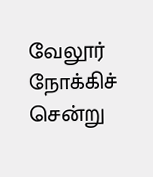வேலூர் நோக்கிச் சென்று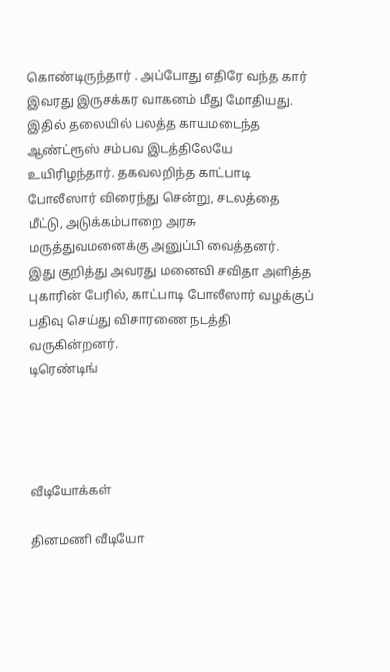கொண்டிருந்தார் . அப்போது எதிரே வந்த கார் இவரது இருசக்கர வாகனம் மீது மோதியது. இதில் தலையில் பலத்த காயமடைந்த ஆண்ட்ரூஸ் சம்பவ இடத்திலேயே உயிரிழந்தார். தகவலறிந்த காட்பாடி போலீஸார் விரைந்து சென்று, சடலத்தை மீட்டு, அடுக்கம்பாறை அரசு மருத்துவமனைக்கு அனுப்பி வைத்தனர்.
இது குறித்து அவரது மனைவி சவிதா அளித்த புகாரின் பேரில், காட்பாடி போலீஸார் வழக்குப் பதிவு செய்து விசாரணை நடத்தி வருகின்றனர்.
டிரெண்டிங்




வீடியோக்கள்

தினமணி வீடியோ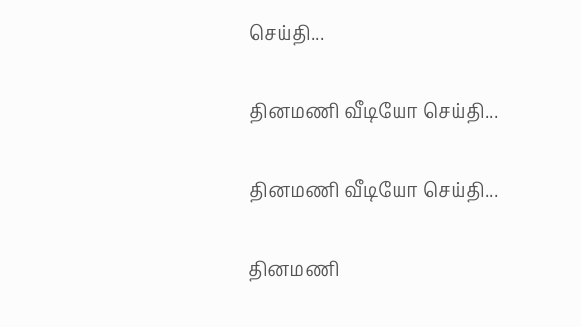செய்தி...

தினமணி வீடியோ செய்தி...

தினமணி வீடியோ செய்தி...

தினமணி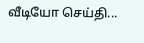வீடியோ செய்தி...